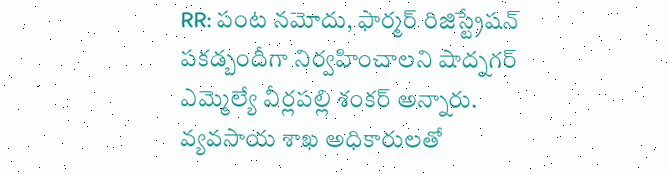RR: పంట నమోదు, ఫార్మర్ రిజిస్ట్రేషన్ పకడ్బందీగా నిర్వహించాలని షాద్నగర్ ఎమ్మెల్యే వీర్లపల్లి శంకర్ అన్నారు. వ్యవసాయ శాఖ అధికారులతో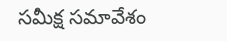సమీక్ష సమావేశం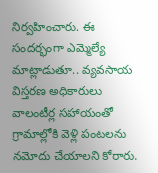నిర్వహించారు. ఈ సందర్భంగా ఎమ్మెల్యే మాట్లాడుతూ.. వ్యవసాయ విస్తరణ అధికారులు వాలంటీర్ల సహాయంతో గ్రామాల్లోకి వెళ్లి పంటలను నమోదు చేయాలని కోరారు.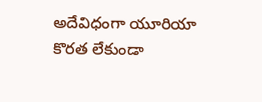అదేవిధంగా యూరియా కొరత లేకుండా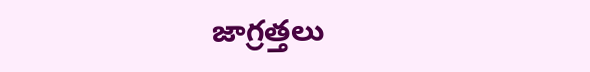జాగ్రత్తలు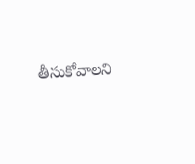తీసుకోవాలని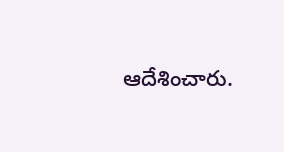ఆదేశించారు.